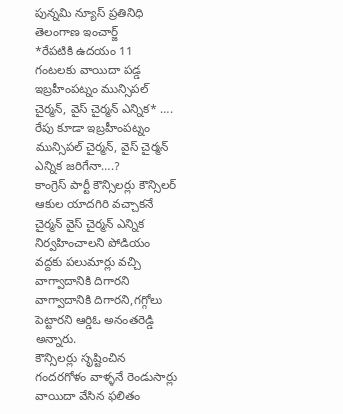పున్నమి న్యూస్ ప్రతినిధి
తెలంగాణ ఇంచార్జ్
*రేపటికి ఉదయం 11 గంటలకు వాయిదా పడ్డ ఇబ్రహీంపట్నం మున్సిపల్ చైర్మన్, వైస్ చైర్మన్ ఎన్నిక* ….
రేపు కూడా ఇబ్రహీంపట్నం మున్సిపల్ చైర్మన్, వైస్ చైర్మన్ ఎన్నిక జరిగేనా….?
కాంగ్రెస్ పార్టీ కౌన్సిలర్లు కౌన్సిలర్ ఆకుల యాదగిరి వచ్చాకనే చైర్మన్ వైస్ చైర్మన్ ఎన్నిక నిర్వహించాలని పోడియం వద్దకు పలుమార్లు వచ్చి వాగ్వాదానికి దిగారని వాగ్వాదానికి దిగారని,గగ్గోలు పెట్టారని ఆర్డిఓ అనంతరెడ్డి అన్నారు.
కౌన్సిలర్లు సృష్టించిన గందరగోళం వాళ్ళనే రెండుసార్లు వాయిదా వేసిన ఫలితం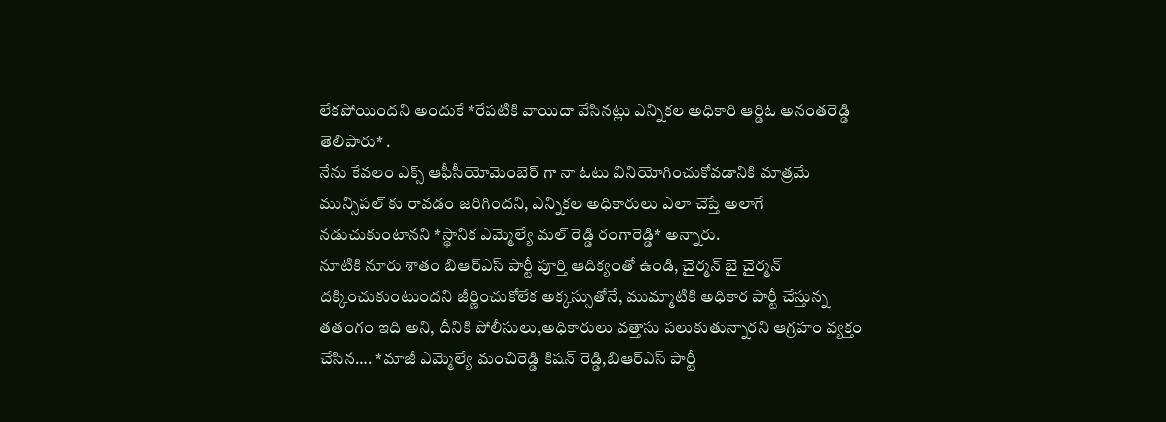లేకపోయిందని అందుకే *రేపటికి వాయిదా వేసినట్లు ఎన్నికల అధికారి ఆర్డిఓ అనంతరెడ్డి తెలిపారు* .
నేను కేవలం ఎక్స్ ఆఫీసీయోమెంబెర్ గా నా ఓటు వినియోగించుకోవడానికి మాత్రమే మున్సిపల్ కు రావడం జరిగిందని, ఎన్నికల అధికారులు ఎలా చెప్తే అలాగే నడుచుకుంటానని *స్థానిక ఎమ్మెల్యే మల్ రెడ్డి రంగారెడ్డి* అన్నారు.
నూటికి నూరు శాతం బిఆర్ఎస్ పార్టీ పూర్తి ఆదిక్యంతో ఉండి, చైర్మన్ బై చైర్మన్ దక్కించుకుంటుందని జీర్ణించుకోలేక అక్కస్సుతోనే, ముమ్మాటికి అధికార పార్టీ చేస్తున్న తతంగం ఇది అని, దీనికి పోలీసులు,అధికారులు వత్తాసు పలుకుతున్నారని ఆగ్రహం వ్యక్తం చేసిన…. *మాజీ ఎమ్మెల్యే మంచిరెడ్డి కిషన్ రెడ్డి,బిఆర్ఎస్ పార్టీ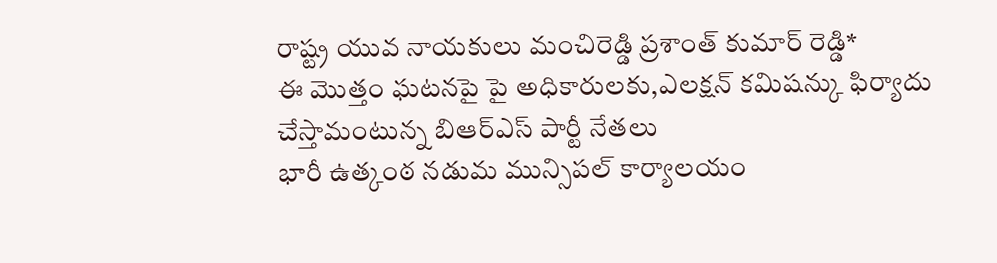రాష్ట్ర యువ నాయకులు మంచిరెడ్డి ప్రశాంత్ కుమార్ రెడ్డి*
ఈ మొత్తం ఘటనపై పై అధికారులకు,ఎలక్షన్ కమిషన్కు ఫిర్యాదు చేస్తామంటున్న బిఆర్ఎస్ పార్టీ నేతలు
భారీ ఉత్కంఠ నడుమ మున్సిపల్ కార్యాలయం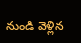నుండి వెళ్లిన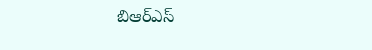బిఆర్ఎస్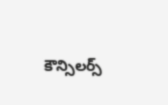కౌన్సిలర్స్